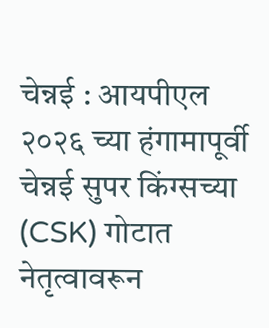चेन्नई : आयपीएल २०२६ च्या हंगामापूर्वी चेन्नई सुपर किंग्सच्या (CSK) गोटात नेतृत्वावरून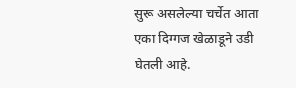सुरू असलेल्या चर्चेत आता एका दिग्गज खेळाडूने उडी घेतली आहे.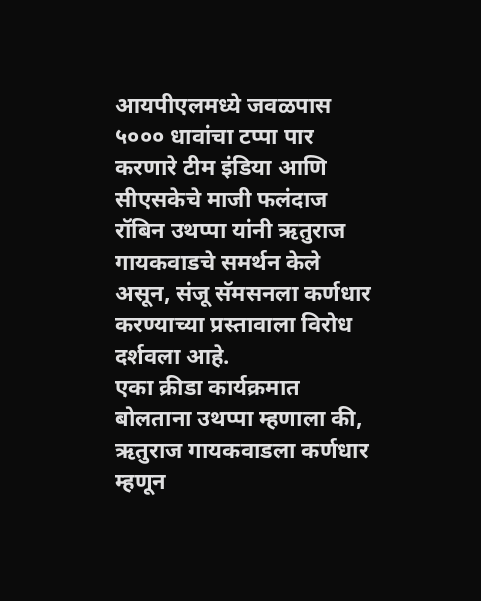आयपीएलमध्ये जवळपास ५००० धावांचा टप्पा पार करणारे टीम इंडिया आणि सीएसकेचे माजी फलंदाज रॉबिन उथप्पा यांनी ऋतुराज गायकवाडचे समर्थन केले असून, संजू सॅमसनला कर्णधार करण्याच्या प्रस्तावाला विरोध दर्शवला आहे.
एका क्रीडा कार्यक्रमात बोलताना उथप्पा म्हणाला की, ऋतुराज गायकवाडला कर्णधार म्हणून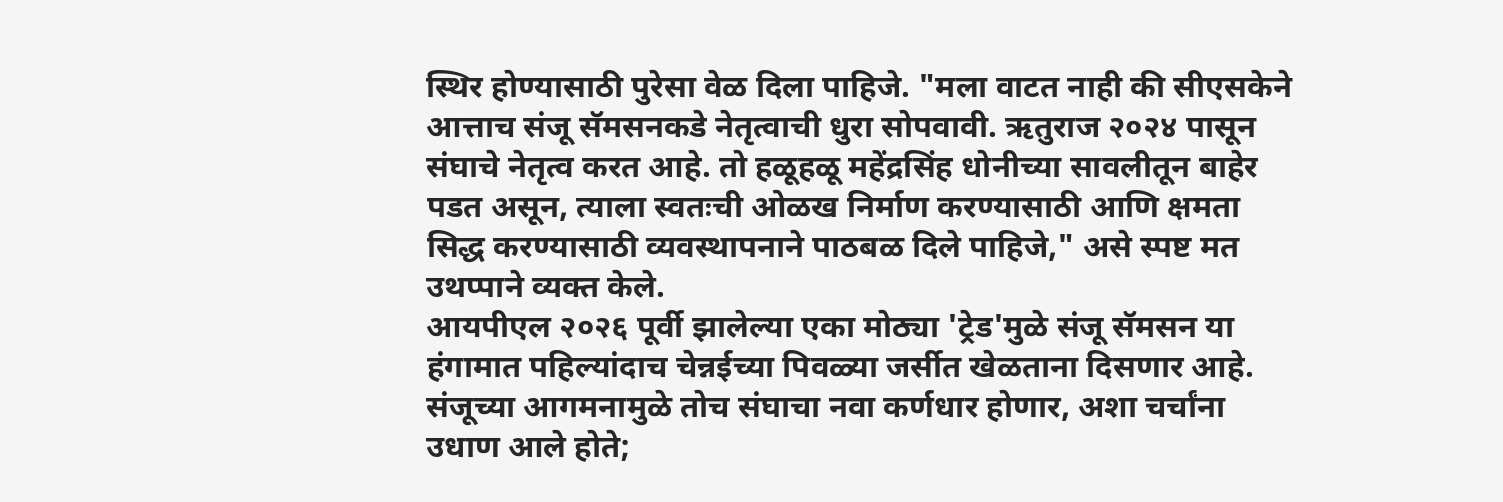स्थिर होण्यासाठी पुरेसा वेळ दिला पाहिजे. "मला वाटत नाही की सीएसकेने आत्ताच संजू सॅमसनकडे नेतृत्वाची धुरा सोपवावी. ऋतुराज २०२४ पासून संघाचे नेतृत्व करत आहे. तो हळूहळू महेंद्रसिंह धोनीच्या सावलीतून बाहेर पडत असून, त्याला स्वतःची ओळख निर्माण करण्यासाठी आणि क्षमता सिद्ध करण्यासाठी व्यवस्थापनाने पाठबळ दिले पाहिजे," असे स्पष्ट मत उथप्पाने व्यक्त केले.
आयपीएल २०२६ पूर्वी झालेल्या एका मोठ्या 'ट्रेड'मुळे संजू सॅमसन या हंगामात पहिल्यांदाच चेन्नईच्या पिवळ्या जर्सीत खेळताना दिसणार आहे. संजूच्या आगमनामुळे तोच संघाचा नवा कर्णधार होणार, अशा चर्चांना उधाण आले होते;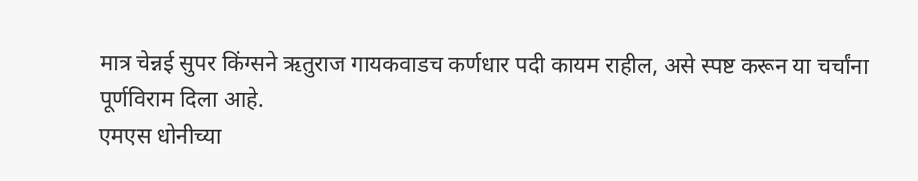मात्र चेन्नई सुपर किंग्सने ऋतुराज गायकवाडच कर्णधार पदी कायम राहील, असे स्पष्ट करून या चर्चांना पूर्णविराम दिला आहे.
एमएस धोनीच्या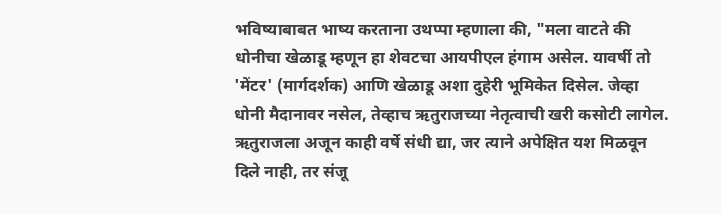भविष्याबाबत भाष्य करताना उथप्पा म्हणाला की, "मला वाटते की धोनीचा खेळाडू म्हणून हा शेवटचा आयपीएल हंगाम असेल. यावर्षी तो 'मेंटर' (मार्गदर्शक) आणि खेळाडू अशा दुहेरी भूमिकेत दिसेल. जेव्हा धोनी मैदानावर नसेल, तेव्हाच ऋतुराजच्या नेतृत्वाची खरी कसोटी लागेल. ऋतुराजला अजून काही वर्षे संधी द्या, जर त्याने अपेक्षित यश मिळवून दिले नाही, तर संजू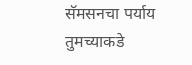सॅमसनचा पर्याय तुमच्याकडे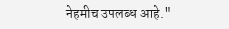नेहमीच उपलब्ध आहे."